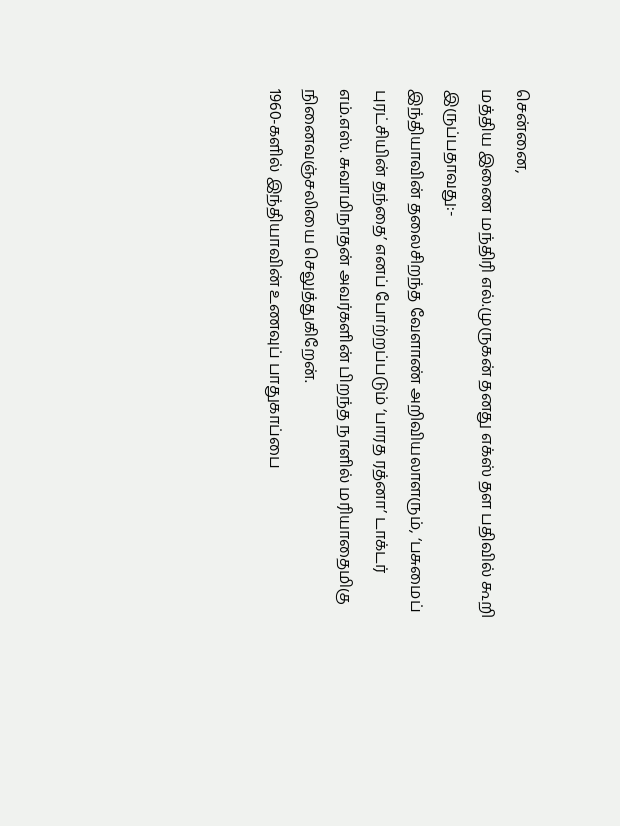சென்னை,
மத்திய இணை மந்திரி எல்.முருகன் தனது எக்ஸ் தள பதிவில் கூறி இருப்பதாவது:-
இந்தியாவின் தலைசிறந்த வேளாண் அறிவியலாளரும், ‘பசுமைப் புரட்சியின் தந்தை’ எனப் போற்றப்படும் ‘பாரத ரத்னா’ டாக்டர் எம்.எஸ். சுவாமிநாதன் அவர்களின் பிறந்த நாளில் மரியாதைமிகு நினைவஞ்சலியை செலுத்துகிறேன்.
1960-களில் இந்தியாவின் உணவுப் பாதுகாப்பை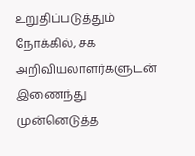உறுதிப்படுத்தும் நோக்கில், சக அறிவியலாளர்களுடன் இணைந்து முன்னெடுத்த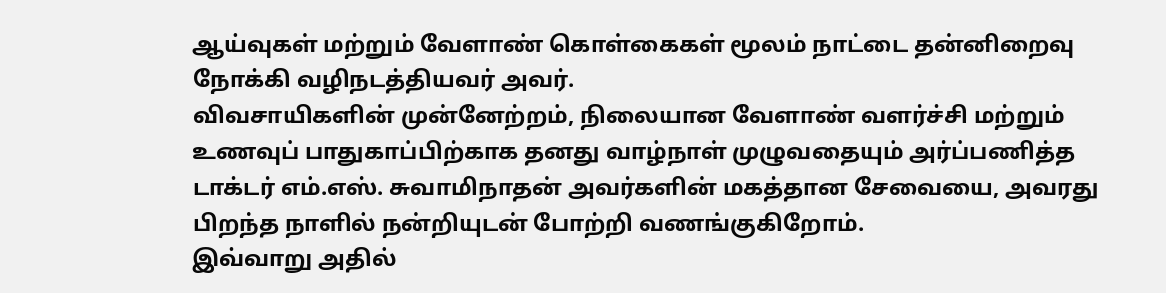ஆய்வுகள் மற்றும் வேளாண் கொள்கைகள் மூலம் நாட்டை தன்னிறைவு நோக்கி வழிநடத்தியவர் அவர்.
விவசாயிகளின் முன்னேற்றம், நிலையான வேளாண் வளர்ச்சி மற்றும் உணவுப் பாதுகாப்பிற்காக தனது வாழ்நாள் முழுவதையும் அர்ப்பணித்த டாக்டர் எம்.எஸ். சுவாமிநாதன் அவர்களின் மகத்தான சேவையை, அவரது பிறந்த நாளில் நன்றியுடன் போற்றி வணங்குகிறோம்.
இவ்வாறு அதில்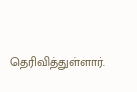தெரிவித்துள்ளார்.